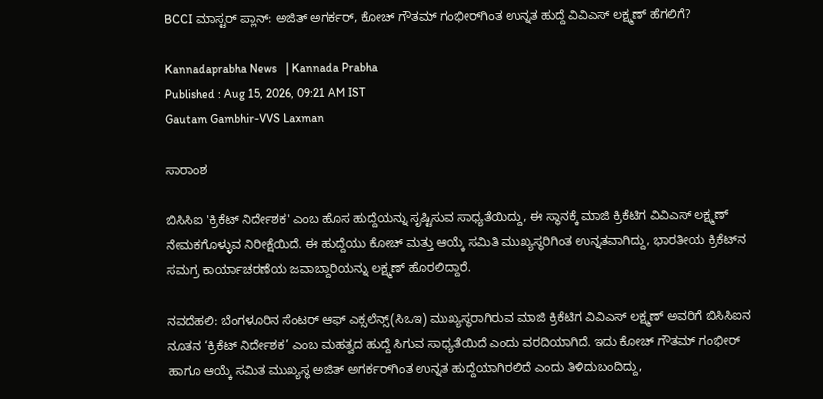BCCI ಮಾಸ್ಟರ್ ಪ್ಲಾನ್: ಅಜಿತ್ ಅಗರ್ಕರ್‌, ಕೋಚ್‌ ಗೌತಮ್ ಗಂಭೀರ್‌ಗಿಂತ ಉನ್ನತ ಹುದ್ದೆ ವಿವಿಎಸ್‌ ಲಕ್ಷ್ಮಣ್ ಹೆಗಲಿಗೆ?

Kannadaprabha News   | Kannada Prabha
Published : Aug 15, 2026, 09:21 AM IST
Gautam Gambhir-VVS Laxman

ಸಾರಾಂಶ

ಬಿಸಿಸಿಐ 'ಕ್ರಿಕೆಟ್‌ ನಿರ್ದೇಶಕ' ಎಂಬ ಹೊಸ ಹುದ್ದೆಯನ್ನು ಸೃಷ್ಟಿಸುವ ಸಾಧ್ಯತೆಯಿದ್ದು, ಈ ಸ್ಥಾನಕ್ಕೆ ಮಾಜಿ ಕ್ರಿಕೆಟಿಗ ವಿವಿಎಸ್ ಲಕ್ಷ್ಮಣ್ ನೇಮಕಗೊಳ್ಳುವ ನಿರೀಕ್ಷೆಯಿದೆ. ಈ ಹುದ್ದೆಯು ಕೋಚ್ ಮತ್ತು ಆಯ್ಕೆ ಸಮಿತಿ ಮುಖ್ಯಸ್ಥರಿಗಿಂತ ಉನ್ನತವಾಗಿದ್ದು, ಭಾರತೀಯ ಕ್ರಿಕೆಟ್‌ನ ಸಮಗ್ರ ಕಾರ್ಯಾಚರಣೆಯ ಜವಾಬ್ದಾರಿಯನ್ನು ಲಕ್ಷ್ಮಣ್ ಹೊರಲಿದ್ದಾರೆ.

ನವದೆಹಲಿ: ಬೆಂಗಳೂರಿನ ಸೆಂಟರ್ ಆಫ್ ಎಕ್ಸಲೆನ್ಸ್(ಸಿಒಇ) ಮುಖ್ಯಸ್ಥರಾಗಿರುವ ಮಾಜಿ ಕ್ರಿಕೆಟಿಗ ವಿವಿಎಸ್ ಲಕ್ಷ್ಮಣ್ ಅವರಿಗೆ ಬಿಸಿಸಿಐನ ನೂತನ ‘ಕ್ರಿಕೆಟ್‌ ನಿರ್ದೇಶಕ’ ಎಂಬ ಮಹತ್ವದ ಹುದ್ದೆ ಸಿಗುವ ಸಾಧ್ಯತೆಯಿದೆ ಎಂದು ವರದಿಯಾಗಿದೆ. ಇದು ಕೋಚ್‌ ಗೌತಮ್‌ ಗಂಭೀರ್‌ ಹಾಗೂ ಆಯ್ಕೆ ಸಮಿತ ಮುಖ್ಯಸ್ಥ ಅಜಿತ್‌ ಅಗರ್ಕರ್‌ಗಿಂತ ಉನ್ನತ ಹುದ್ದೆಯಾಗಿರಲಿದೆ ಎಂದು ತಿಳಿದುಬಂದಿದ್ದು,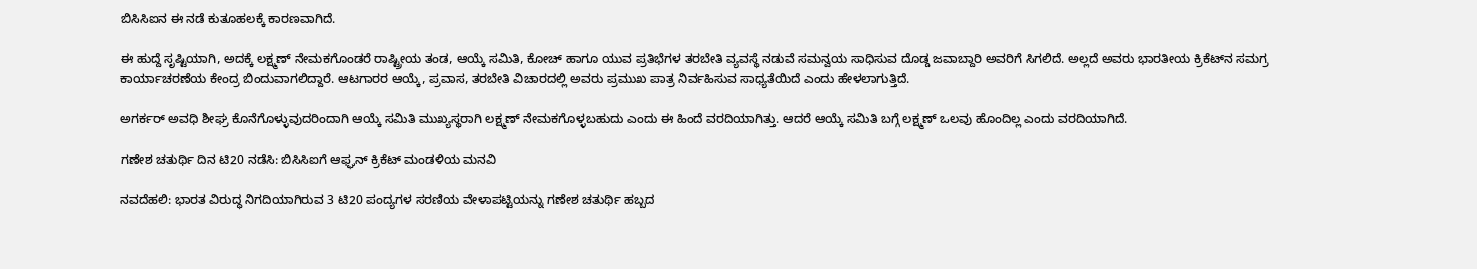ಬಿಸಿಸಿಐನ ಈ ನಡೆ ಕುತೂಹಲಕ್ಕೆ ಕಾರಣವಾಗಿದೆ.

ಈ ಹುದ್ದೆ ಸೃಷ್ಟಿಯಾಗಿ, ಅದಕ್ಕೆ ಲಕ್ಷ್ಮಣ್‌ ನೇಮಕಗೊಂಡರೆ ರಾಷ್ಟ್ರೀಯ ತಂಡ, ಆಯ್ಕೆ ಸಮಿತಿ, ಕೋಚ್‌ ಹಾಗೂ ಯುವ ಪ್ರತಿಭೆಗಳ ತರಬೇತಿ ವ್ಯವಸ್ಥೆ ನಡುವೆ ಸಮನ್ವಯ ಸಾಧಿಸುವ ದೊಡ್ಡ ಜವಾಬ್ದಾರಿ ಅವರಿಗೆ ಸಿಗಲಿದೆ. ಅಲ್ಲದೆ ಅವರು ಭಾರತೀಯ ಕ್ರಿಕೆಟ್‌ನ ಸಮಗ್ರ ಕಾರ್ಯಾಚರಣೆಯ ಕೇಂದ್ರ ಬಿಂದುವಾಗಲಿದ್ದಾರೆ. ಆಟಗಾರರ ಆಯ್ಕೆ, ಪ್ರವಾಸ, ತರಬೇತಿ ವಿಚಾರದಲ್ಲಿ ಅವರು ಪ್ರಮುಖ ಪಾತ್ರ ನಿರ್ವಹಿಸುವ ಸಾಧ್ಯತೆಯಿದೆ ಎಂದು ಹೇಳಲಾಗುತ್ತಿದೆ.

ಅಗರ್ಕರ್‌ ಅವಧಿ ಶೀಘ್ರ ಕೊನೆಗೊಳ್ಳುವುದರಿಂದಾಗಿ ಆಯ್ಕೆ ಸಮಿತಿ ಮುಖ್ಯಸ್ಥರಾಗಿ ಲಕ್ಷ್ಮಣ್‌ ನೇಮಕಗೊಳ್ಳಬಹುದು ಎಂದು ಈ ಹಿಂದೆ ವರದಿಯಾಗಿತ್ತು. ಆದರೆ ಆಯ್ಕೆ ಸಮಿತಿ ಬಗ್ಗೆ ಲಕ್ಷ್ಮಣ್‌ ಒಲವು ಹೊಂದಿಲ್ಲ ಎಂದು ವರದಿಯಾಗಿದೆ.

ಗಣೇಶ ಚತುರ್ಥಿ ದಿನ ಟಿ20 ನಡೆಸಿ: ಬಿಸಿಸಿಐಗೆ ಆಫ್ಘನ್ ಕ್ರಿಕೆಟ್‌ ಮಂಡಳಿಯ ಮನವಿ

ನವದೆಹಲಿ: ಭಾರತ ವಿರುದ್ಧ ನಿಗದಿಯಾಗಿರುವ 3 ಟಿ20 ಪಂದ್ಯಗಳ ಸರಣಿಯ ವೇಳಾಪಟ್ಟಿಯನ್ನು ಗಣೇಶ ಚತುರ್ಥಿ ಹಬ್ಬದ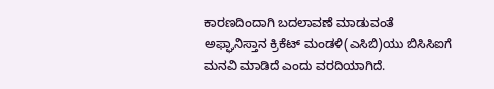ಕಾರಣದಿಂದಾಗಿ ಬದಲಾವಣೆ ಮಾಡುವಂತೆ ಅಫ್ಘಾನಿಸ್ತಾನ ಕ್ರಿಕೆಟ್‌ ಮಂಡಳಿ(ಎಸಿಬಿ)ಯು ಬಿಸಿಸಿಐಗೆ ಮನವಿ ಮಾಡಿದೆ ಎಂದು ವರದಿಯಾಗಿದೆ.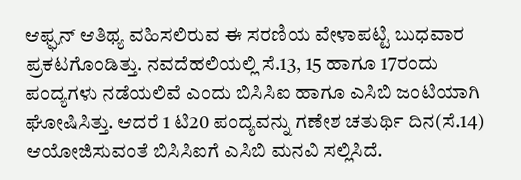ಆಫ್ಘನ್‌ ಆತಿಥ್ಯ ವಹಿಸಲಿರುವ ಈ ಸರಣಿಯ ವೇಳಾಪಟ್ಟಿ ಬುಧವಾರ ಪ್ರಕಟಗೊಂಡಿತ್ತು. ನವದೆಹಲಿಯಲ್ಲಿ ಸೆ.13, 15 ಹಾಗೂ 17ರಂದು ಪಂದ್ಯಗಳು ನಡೆಯಲಿವೆ ಎಂದು ಬಿಸಿಸಿಐ ಹಾಗೂ ಎಸಿಬಿ ಜಂಟಿಯಾಗಿ ಘೋಷಿಸಿತ್ತು. ಆದರೆ 1 ಟಿ20 ಪಂದ್ಯವನ್ನು ಗಣೇಶ ಚತುರ್ಥಿ ದಿನ(ಸೆ.14) ಆಯೋಜಿಸುವಂತೆ ಬಿಸಿಸಿಐಗೆ ಎಸಿಬಿ ಮನವಿ ಸಲ್ಲಿಸಿದೆ.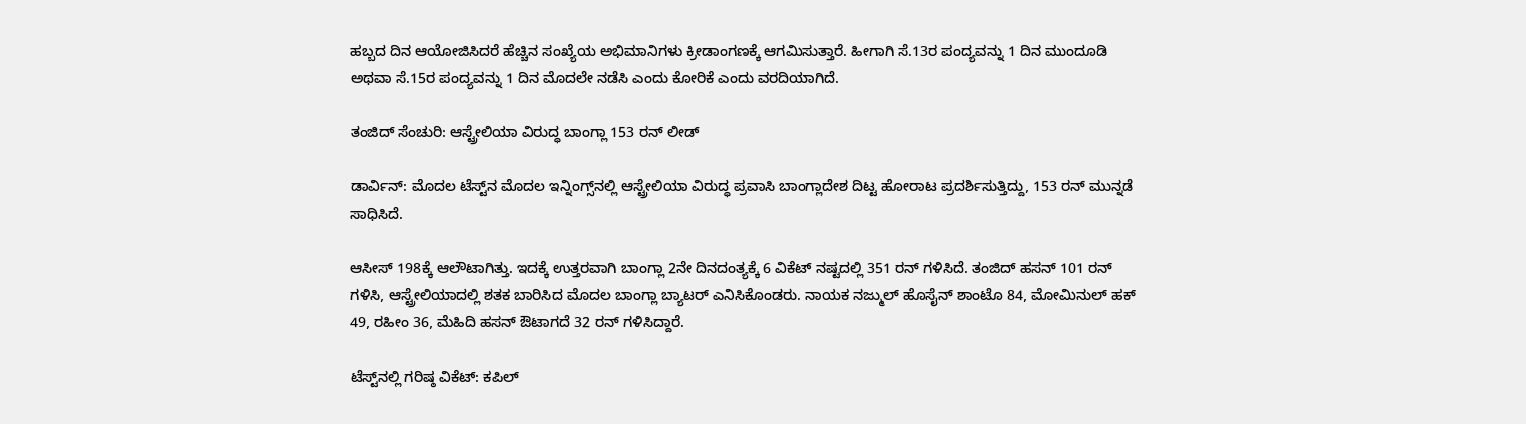ಹಬ್ಬದ ದಿನ ಆಯೋಜಿಸಿದರೆ ಹೆಚ್ಚಿನ ಸಂಖ್ಯೆಯ ಅಭಿಮಾನಿಗಳು ಕ್ರೀಡಾಂಗಣಕ್ಕೆ ಆಗಮಿಸುತ್ತಾರೆ. ಹೀಗಾಗಿ ಸೆ.13ರ ಪಂದ್ಯವನ್ನು 1 ದಿನ ಮುಂದೂಡಿ ಅಥವಾ ಸೆ.15ರ ಪಂದ್ಯವನ್ನು 1 ದಿನ ಮೊದಲೇ ನಡೆಸಿ ಎಂದು ಕೋರಿಕೆ ಎಂದು ವರದಿಯಾಗಿದೆ.

ತಂಜಿದ್ ಸೆಂಚುರಿ: ಆಸ್ಟ್ರೇಲಿಯಾ ವಿರುದ್ಧ ಬಾಂಗ್ಲಾ 153 ರನ್‌ ಲೀಡ್

ಡಾರ್ವಿನ್‌: ಮೊದಲ ಟೆಸ್ಟ್‌ನ ಮೊದಲ ಇನ್ನಿಂಗ್ಸ್‌ನಲ್ಲಿ ಆಸ್ಟ್ರೇಲಿಯಾ ವಿರುದ್ಧ ಪ್ರವಾಸಿ ಬಾಂಗ್ಲಾದೇಶ ದಿಟ್ಟ ಹೋರಾಟ ಪ್ರದರ್ಶಿಸುತ್ತಿದ್ದು, 153 ರನ್‌ ಮುನ್ನಡೆ ಸಾಧಿಸಿದೆ.

ಆಸೀಸ್‌ 198ಕ್ಕೆ ಆಲೌಟಾಗಿತ್ತು. ಇದಕ್ಕೆ ಉತ್ತರವಾಗಿ ಬಾಂಗ್ಲಾ 2ನೇ ದಿನದಂತ್ಯಕ್ಕೆ 6 ವಿಕೆಟ್‌ ನಷ್ಟದಲ್ಲಿ 351 ರನ್‌ ಗಳಿಸಿದೆ. ತಂಜಿದ್‌ ಹಸನ್‌ 101 ರನ್‌ ಗಳಿಸಿ, ಆಸ್ಟ್ರೇಲಿಯಾದಲ್ಲಿ ಶತಕ ಬಾರಿಸಿದ ಮೊದಲ ಬಾಂಗ್ಲಾ ಬ್ಯಾಟರ್‌ ಎನಿಸಿಕೊಂಡರು. ನಾಯಕ ನಜ್ಮುಲ್‌ ಹೊಸೈನ್‌ ಶಾಂಟೊ 84, ಮೋಮಿನುಲ್‌ ಹಕ್‌ 49, ರಹೀಂ 36, ಮೆಹಿದಿ ಹಸನ್ ಔಟಾಗದೆ 32 ರನ್‌ ಗಳಿಸಿದ್ದಾರೆ.

ಟೆಸ್ಟ್‌ನಲ್ಲಿ ಗರಿಷ್ಠ ವಿಕೆಟ್‌: ಕಪಿಲ್‌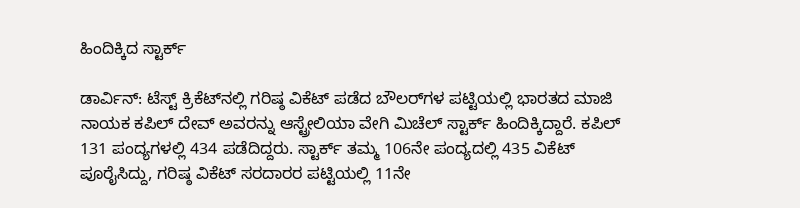ಹಿಂದಿಕ್ಕಿದ ಸ್ಟಾರ್ಕ್

ಡಾರ್ವಿನ್‌: ಟೆಸ್ಟ್‌ ಕ್ರಿಕೆಟ್‌ನಲ್ಲಿ ಗರಿಷ್ಠ ವಿಕೆಟ್‌ ಪಡೆದ ಬೌಲರ್‌ಗಳ ಪಟ್ಟಿಯಲ್ಲಿ ಭಾರತದ ಮಾಜಿ ನಾಯಕ ಕಪಿಲ್‌ ದೇವ್‌ ಅವರನ್ನು ಆಸ್ಟ್ರೇಲಿಯಾ ವೇಗಿ ಮಿಚೆಲ್ ಸ್ಟಾರ್ಕ್ ಹಿಂದಿಕ್ಕಿದ್ದಾರೆ. ಕಪಿಲ್‌ 131 ಪಂದ್ಯಗಳಲ್ಲಿ 434 ಪಡೆದಿದ್ದರು. ಸ್ಟಾರ್ಕ್‌ ತಮ್ಮ 106ನೇ ಪಂದ್ಯದಲ್ಲಿ 435 ವಿಕೆಟ್‌ ಪೂರೈಸಿದ್ದು, ಗರಿಷ್ಠ ವಿಕೆಟ್‌ ಸರದಾರರ ಪಟ್ಟಿಯಲ್ಲಿ 11ನೇ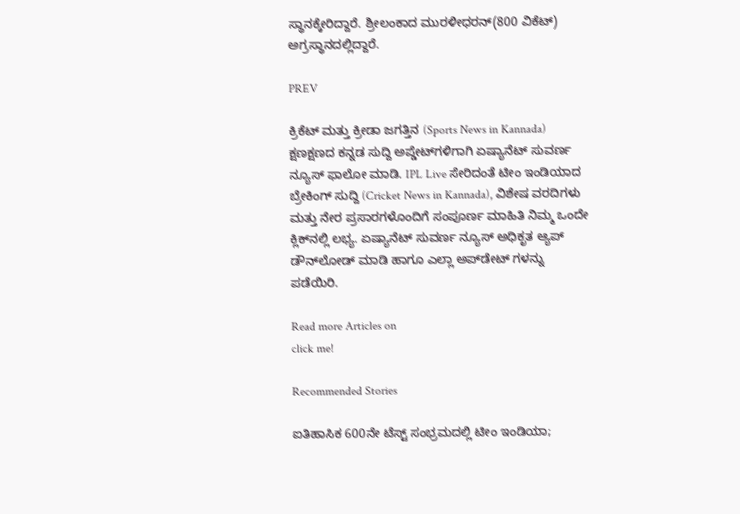ಸ್ಥಾನಕ್ಕೇರಿದ್ದಾರೆ. ಶ್ರೀಲಂಕಾದ ಮುರಳೀಧರನ್(800 ವಿಕೆಟ್‌) ಅಗ್ರಸ್ಥಾನದಲ್ಲಿದ್ದಾರೆ.

PREV

ಕ್ರಿಕೆಟ್ ಮತ್ತು ಕ್ರೀಡಾ ಜಗತ್ತಿನ (Sports News in Kannada) ಕ್ಷಣಕ್ಷಣದ ಕನ್ನಡ ಸುದ್ದಿ ಅಪ್ಡೇಟ್‌ಗಳಿಗಾಗಿ ಏಷ್ಯಾನೆಟ್ ಸುವರ್ಣ ನ್ಯೂಸ್‌ ಫಾಲೋ ಮಾಡಿ. IPL Live ಸೇರಿದಂತೆ ಟೀಂ ಇಂಡಿಯಾದ ಬ್ರೇಕಿಂಗ್ ಸುದ್ದಿ (Cricket News in Kannada), ವಿಶೇಷ ವರದಿಗಳು ಮತ್ತು ನೇರ ಪ್ರಸಾರಗಳೊಂದಿಗೆ ಸಂಪೂರ್ಣ ಮಾಹಿತಿ ನಿಮ್ಮ ಒಂದೇ ಕ್ಲಿಕ್‌ನಲ್ಲಿ ಲಭ್ಯ. ಏಷ್ಯಾನೆಟ್ ಸುವರ್ಣ ನ್ಯೂಸ್ ಅಧಿಕೃತ ಆ್ಯಪ್ ಡೌನ್‌ಲೋಡ್ ಮಾಡಿ ಹಾಗೂ ಎಲ್ಲಾ ಅಪ್‌ಡೇಟ್ ಗಳನ್ನು ಪಡೆಯಿರಿ.

Read more Articles on
click me!

Recommended Stories

ಐತಿಹಾಸಿಕ 600ನೇ ಟೆಸ್ಟ್ ಸಂಭ್ರಮದಲ್ಲಿ ಟೀಂ ಇಂಡಿಯಾ;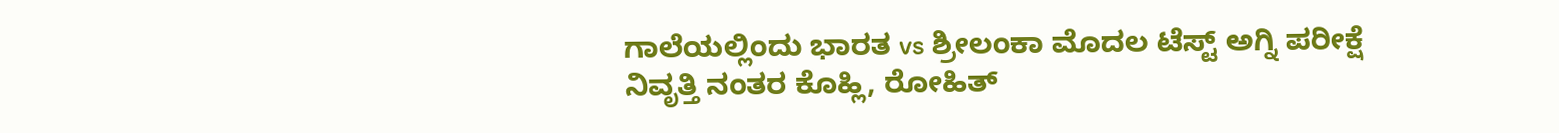ಗಾಲೆಯಲ್ಲಿಂದು ಭಾರತ vs ಶ್ರೀಲಂಕಾ ಮೊದಲ ಟೆಸ್ಟ್ ಅಗ್ನಿ ಪರೀಕ್ಷೆ
ನಿವೃತ್ತಿ ನಂತರ ಕೊಹ್ಲಿ, ರೋಹಿತ್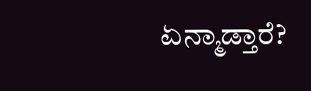ಏನ್ಮಾಡ್ತಾರೆ?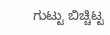ಗುಟ್ಟು ಬಿಚ್ಚಿಟ್ಟ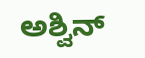ಅಶ್ವಿನ್